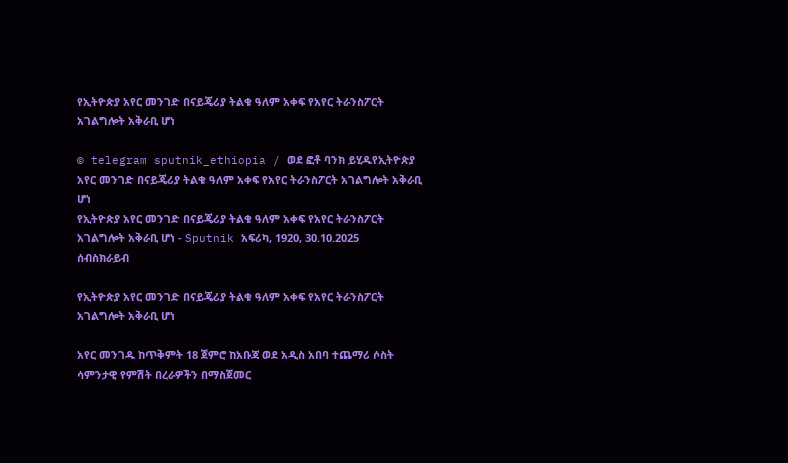የኢትዮጵያ አየር መንገድ በናይጄሪያ ትልቁ ዓለም አቀፍ የአየር ትራንስፖርት አገልግሎት አቅራቢ ሆነ

© telegram sputnik_ethiopia / ወደ ፎቶ ባንክ ይሂዱየኢትዮጵያ አየር መንገድ በናይጄሪያ ትልቁ ዓለም አቀፍ የአየር ትራንስፖርት አገልግሎት አቅራቢ ሆነ
የኢትዮጵያ አየር መንገድ በናይጄሪያ ትልቁ ዓለም አቀፍ የአየር ትራንስፖርት አገልግሎት አቅራቢ ሆነ - Sputnik አፍሪካ, 1920, 30.10.2025
ሰብስክራይብ

የኢትዮጵያ አየር መንገድ በናይጄሪያ ትልቁ ዓለም አቀፍ የአየር ትራንስፖርት አገልግሎት አቅራቢ ሆነ

አየር መንገዱ ከጥቅምት 18 ጀምሮ ከአቡጃ ወደ አዲስ አበባ ተጨማሪ ሶስት ሳምንታዊ የምሽት በረራዎችን በማስጀመር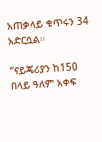አጠቃላይ ቁጥሩን 34 አድርሷል።

“ናይጄሪያን ከ150 በላይ ዓለም አቀፍ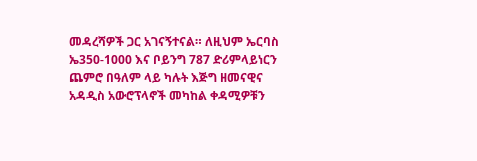መዳረሻዎች ጋር አገናኝተናል። ለዚህም ኤርባስ ኤ350-1000 እና ቦይንግ 787 ድሪምላይነርን ጨምሮ በዓለም ላይ ካሉት እጅግ ዘመናዊና አዳዲስ አውሮፕላኖች መካከል ቀዳሚዎቹን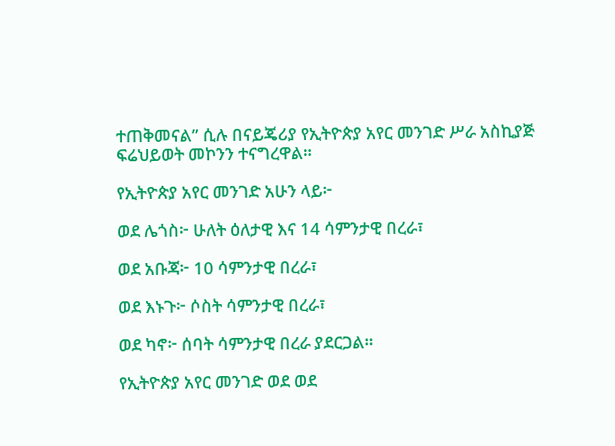ተጠቅመናል” ሲሉ በናይጄሪያ የኢትዮጵያ አየር መንገድ ሥራ አስኪያጅ ፍሬህይወት መኮንን ተናግረዋል።

የኢትዮጵያ አየር መንገድ አሁን ላይ፦

ወደ ሌጎስ፦ ሁለት ዕለታዊ እና 14 ሳምንታዊ በረራ፣

ወደ አቡጃ፦ 10 ሳምንታዊ በረራ፣

ወደ እኑጉ፦ ሶስት ሳምንታዊ በረራ፣

ወደ ካኖ፦ ሰባት ሳምንታዊ በረራ ያደርጋል።

የኢትዮጵያ አየር መንገድ ወደ ወደ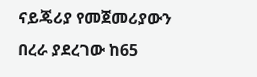ናይጄሪያ የመጀመሪያውን በረራ ያደረገው ከ65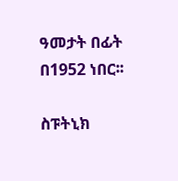ዓመታት በፊት በ1952 ነበር፡፡

ስፑትኒክ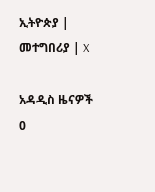ኢትዮጵያ | መተግበሪያ | X

አዳዲስ ዜናዎች
0